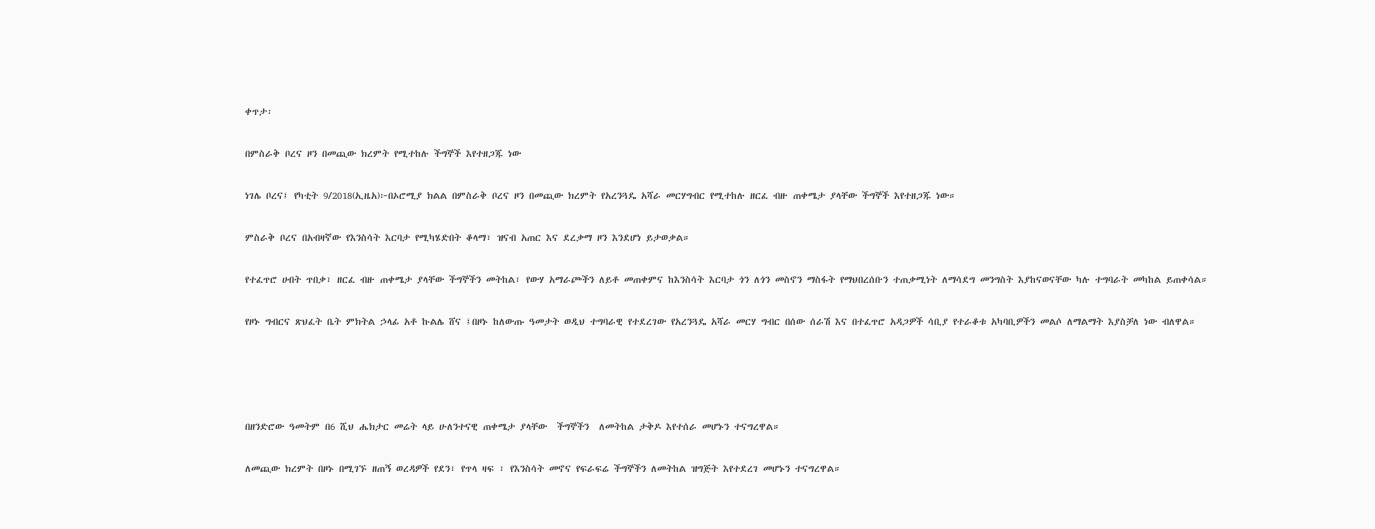ቀጥታ፡

በምስራቅ ቦረና ዞን በመጪው ክረምት የሚተከሉ ችግኞች እየተዘጋጁ ነው

ነገሌ ቦረና፤ የካቲት 9/2018(ኢዜአ)፦በኦሮሚያ ክልል በምስራቅ ቦረና ዞን በመጪው ክረምት የአረንጓዴ አሻራ መርሃግብር የሚተከሉ ዘርፈ ብዙ ጠቀሜታ ያላቸው ችግኞች እየተዘጋጁ ነው።

ምስራቅ ቦረና በአብዛኛው የእንስሳት እርባታ የሚካሄድበት ቆላማ፣ ዝናብ አጠር እና ደረቃማ ዞን እንደሆነ ይታወቃል።

የተፈጥሮ ሀብት ጥበቃ፣ ዘርፈ ብዙ ጠቀሜታ ያላቸው ችግኞችን መትከል፣ የውሃ አማራጮችን ለይቶ መጠቀምና ከእንስሳት እርባታ ጎን ለጎን መስኖን ማስፋት የማህበረሰቡን ተጠቃሚነት ለማሳደግ መንግስት እያከናወናቸው ካሉ ተግባራት መካከል ይጠቀሳል።

የዞኑ ግብርና ጽህፈት ቤት ምክትል ኃላፊ አቶ ኩልሌ ሸና ፤በዞኑ ከለውጡ ዓመታት ወዲህ ተግባራዊ የተደረገው የአረንጓዴ አሻራ መርሃ ግብር በሰው ሰራሽ እና በተፈጥሮ አዳጋዎች ሳቢያ የተራቆቱ አካባቢዎችን መልሶ ለማልማት እያስቻለ ነው ብለዋል።




በዘንድሮው ዓመትም በ6 ሺህ ሔክታር መሬት ላይ ሁለንተናዊ ጠቀሜታ ያላቸው  ችግኞችን  ለመትከል ታቅዶ እየተሰራ መሆኑን ተናግረዋል።

ለመጪው ክረምት በዞኑ በሚገኙ ዘጠኝ ወረዳዎች የደን፣ የጥላ ዛፍ ፣ የእንስሳት መኖና የፍራፍሬ ችግኞችን ለመትከል ዝግጅት እየተደረገ መሆኑን ተናግረዋል።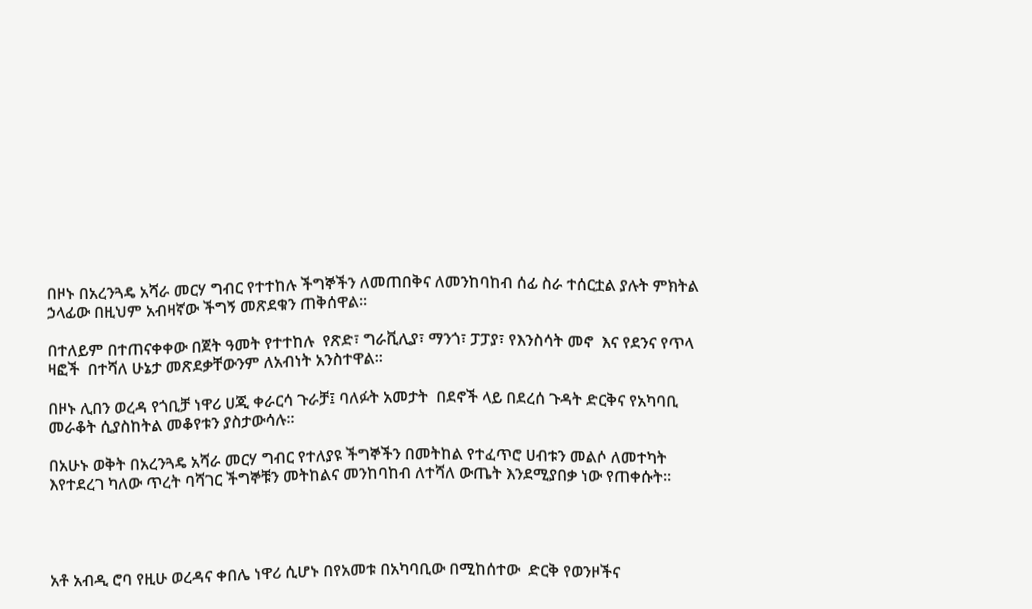በዞኑ በአረንጓዴ አሻራ መርሃ ግብር የተተከሉ ችግኞችን ለመጠበቅና ለመንከባከብ ሰፊ ስራ ተሰርቷል ያሉት ምክትል ኃላፊው በዚህም አብዛኛው ችግኝ መጽደቁን ጠቅሰዋል፡፡

በተለይም በተጠናቀቀው በጀት ዓመት የተተከሉ  የጽድ፣ ግራቪሊያ፣ ማንጎ፣ ፓፓያ፣ የእንስሳት መኖ  እና የደንና የጥላ ዛፎች  በተሻለ ሁኔታ መጽደቃቸውንም ለአብነት አንስተዋል።

በዞኑ ሊበን ወረዳ የጎቢቻ ነዋሪ ሀጂ ቀራርሳ ጉራቻ፤ ባለፉት አመታት  በደኖች ላይ በደረሰ ጉዳት ድርቅና የአካባቢ መራቆት ሲያስከትል መቆየቱን ያስታውሳሉ፡፡

በአሁኑ ወቅት በአረንጓዴ አሻራ መርሃ ግብር የተለያዩ ችግኞችን በመትከል የተፈጥሮ ሀብቱን መልሶ ለመተካት እየተደረገ ካለው ጥረት ባሻገር ችግኞቹን መትከልና መንከባከብ ለተሻለ ውጤት እንደሚያበቃ ነው የጠቀሱት።




አቶ አብዲ ሮባ የዚሁ ወረዳና ቀበሌ ነዋሪ ሲሆኑ በየአመቱ በአካባቢው በሚከሰተው  ድርቅ የወንዞችና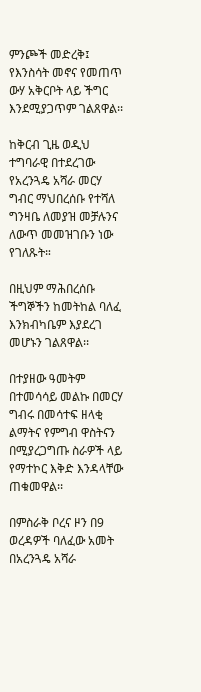ምንጮች መድረቅ፤ የእንስሳት መኖና የመጠጥ ውሃ አቅርቦት ላይ ችግር እንደሚያጋጥም ገልጸዋል፡፡

ከቅርብ ጊዜ ወዲህ ተግባራዊ በተደረገው የአረንጓዴ አሻራ መርሃ ግብር ማህበረሰቡ የተሻለ ግንዛቤ ለመያዝ መቻሉንና ለውጥ መመዝገቡን ነው የገለጹት።

በዚህም ማሕበረሰቡ ችግኞችን ከመትከል ባለፈ  እንክብካቤም እያደረገ መሆኑን ገልጸዋል፡፡

በተያዘው ዓመትም በተመሳሳይ መልኩ በመርሃ ግብሩ በመሳተፍ ዘላቂ ልማትና የምግብ ዋስትናን በሚያረጋግጡ ስራዎች ላይ የማተኮር እቅድ እንዳላቸው ጠቁመዋል፡፡

በምስራቅ ቦረና ዞን በ9 ወረዳዎች ባለፈው አመት በአረንጓዴ አሻራ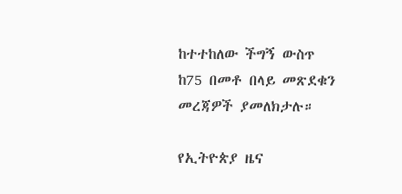ከተተከለው ችግኝ ውስጥ ከ75 በመቶ በላይ መጽደቁን መረጃዎች ያመለክታሉ።

የኢትዮጵያ ዜና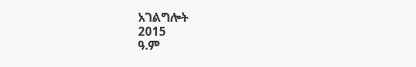አገልግሎት
2015
ዓ.ም